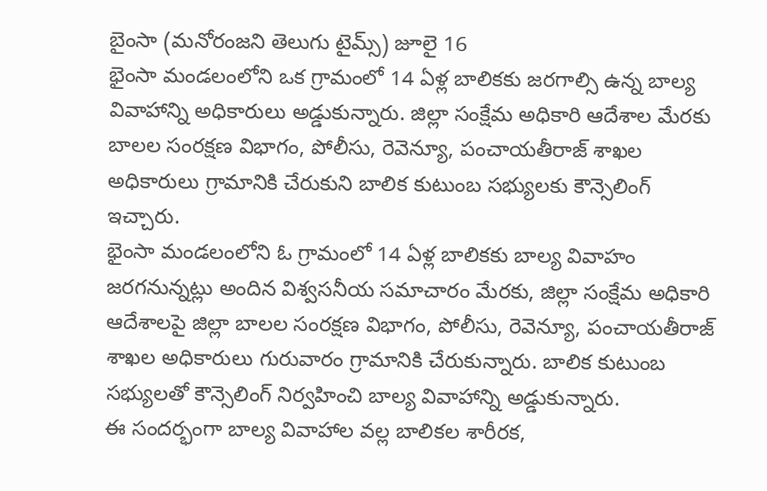బైంసా (మనోరంజని తెలుగు టైమ్స్) జూలై 16
భైంసా మండలంలోని ఒక గ్రామంలో 14 ఏళ్ల బాలికకు జరగాల్సి ఉన్న బాల్య వివాహాన్ని అధికారులు అడ్డుకున్నారు. జిల్లా సంక్షేమ అధికారి ఆదేశాల మేరకు బాలల సంరక్షణ విభాగం, పోలీసు, రెవెన్యూ, పంచాయతీరాజ్ శాఖల అధికారులు గ్రామానికి చేరుకుని బాలిక కుటుంబ సభ్యులకు కౌన్సెలింగ్ ఇచ్చారు.
భైంసా మండలంలోని ఓ గ్రామంలో 14 ఏళ్ల బాలికకు బాల్య వివాహం జరగనున్నట్లు అందిన విశ్వసనీయ సమాచారం మేరకు, జిల్లా సంక్షేమ అధికారి ఆదేశాలపై జిల్లా బాలల సంరక్షణ విభాగం, పోలీసు, రెవెన్యూ, పంచాయతీరాజ్ శాఖల అధికారులు గురువారం గ్రామానికి చేరుకున్నారు. బాలిక కుటుంబ సభ్యులతో కౌన్సెలింగ్ నిర్వహించి బాల్య వివాహాన్ని అడ్డుకున్నారు.
ఈ సందర్భంగా బాల్య వివాహాల వల్ల బాలికల శారీరక,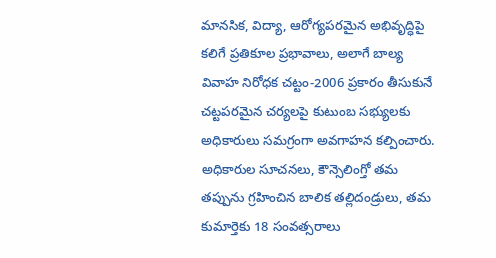మానసిక, విద్యా, ఆరోగ్యపరమైన అభివృద్ధిపై కలిగే ప్రతికూల ప్రభావాలు, అలాగే బాల్య వివాహ నిరోధక చట్టం-2006 ప్రకారం తీసుకునే చట్టపరమైన చర్యలపై కుటుంబ సభ్యులకు అధికారులు సమగ్రంగా అవగాహన కల్పించారు.
అధికారుల సూచనలు, కౌన్సెలింగ్తో తమ తప్పును గ్రహించిన బాలిక తల్లిదండ్రులు, తమ కుమార్తెకు 18 సంవత్సరాలు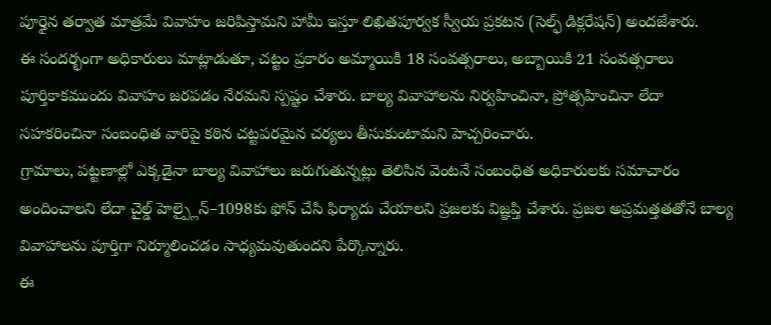పూర్తైన తర్వాత మాత్రమే వివాహం జరిపిస్తామని హామీ ఇస్తూ లిఖితపూర్వక స్వీయ ప్రకటన (సెల్ఫ్ డిక్లరేషన్) అందజేశారు.
ఈ సందర్భంగా అధికారులు మాట్లాడుతూ, చట్టం ప్రకారం అమ్మాయికి 18 సంవత్సరాలు, అబ్బాయికి 21 సంవత్సరాలు పూర్తికాకముందు వివాహం జరపడం నేరమని స్పష్టం చేశారు. బాల్య వివాహాలను నిర్వహించినా, ప్రోత్సహించినా లేదా సహకరించినా సంబంధిత వారిపై కఠిన చట్టపరమైన చర్యలు తీసుకుంటామని హెచ్చరించారు.
గ్రామాలు, పట్టణాల్లో ఎక్కడైనా బాల్య వివాహాలు జరుగుతున్నట్లు తెలిసిన వెంటనే సంబంధిత అధికారులకు సమాచారం అందించాలని లేదా చైల్డ్ హెల్ప్లైన్–1098కు ఫోన్ చేసి ఫిర్యాదు చేయాలని ప్రజలకు విజ్ఞప్తి చేశారు. ప్రజల అప్రమత్తతతోనే బాల్య వివాహాలను పూర్తిగా నిర్మూలించడం సాధ్యమవుతుందని పేర్కొన్నారు.
ఈ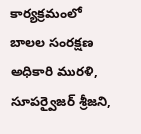కార్యక్రమంలో బాలల సంరక్షణ అధికారి మురళి, సూపర్వైజర్ శ్రీజని,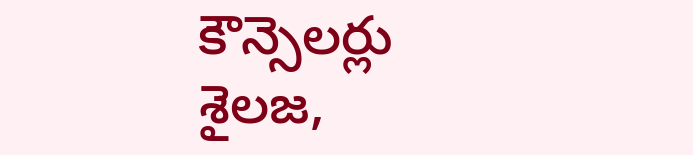కౌన్సెలర్లు శైలజ,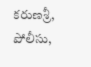కరుణశ్రీ, పోలీసు,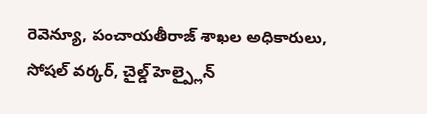రెవెన్యూ, పంచాయతీరాజ్ శాఖల అధికారులు, సోషల్ వర్కర్, చైల్డ్ హెల్ప్లైన్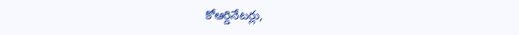కోఆర్డినేటర్లు,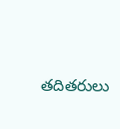తదితరులు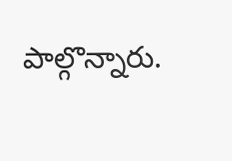పాల్గొన్నారు.